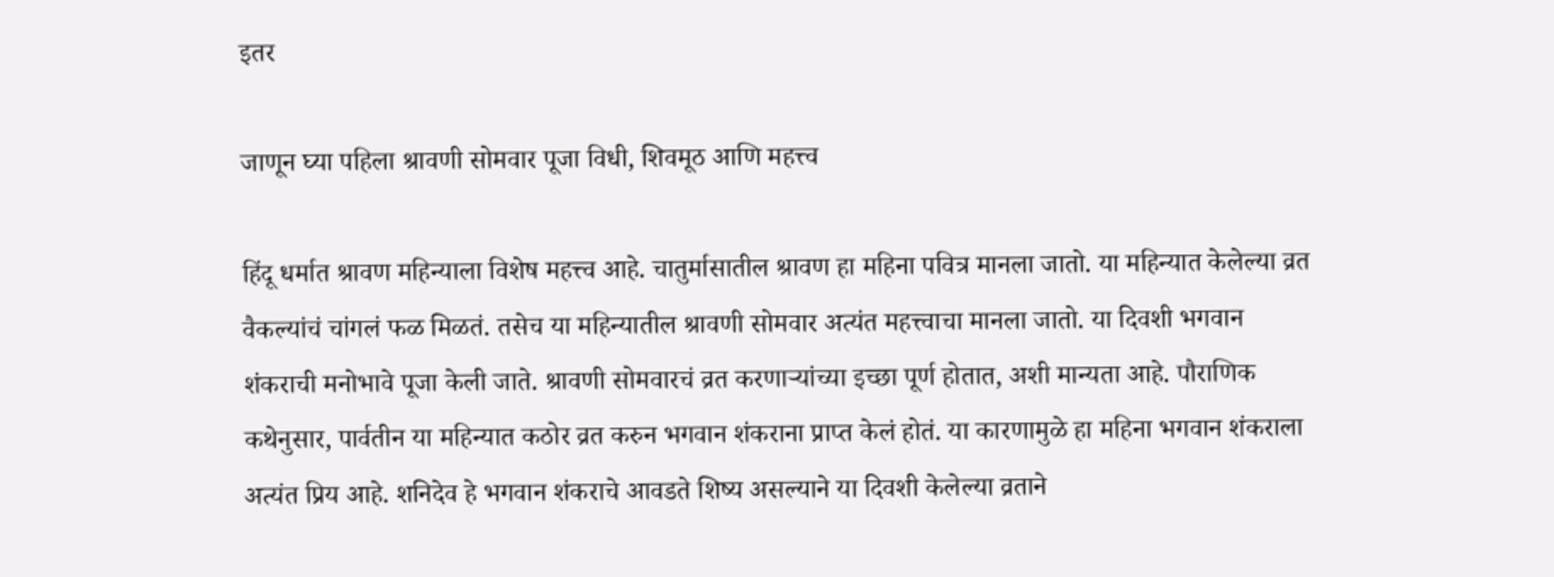इतर

जाणून घ्या पहिला श्रावणी सोमवार पूजा विधी, शिवमूठ आणि महत्त्व

हिंदू धर्मात श्रावण महिन्याला विशेष महत्त्व आहे. चातुर्मासातील श्रावण हा महिना पवित्र मानला जातो. या महिन्यात केलेल्या व्रत वैकल्यांचं चांगलं फळ मिळतं. तसेच या महिन्यातील श्रावणी सोमवार अत्यंत महत्त्वाचा मानला जातो. या दिवशी भगवान शंकराची मनोभावे पूजा केली जाते. श्रावणी सोमवारचं व्रत करणाऱ्यांच्या इच्छा पूर्ण होतात, अशी मान्यता आहे. पौराणिक कथेनुसार, पार्वतीन या महिन्यात कठोर व्रत करुन भगवान शंकराना प्राप्त केलं होतं. या कारणामुळे हा महिना भगवान शंकराला अत्यंत प्रिय आहे. शनिदेव हे भगवान शंकराचे आवडते शिष्य असल्याने या दिवशी केलेल्या व्रताने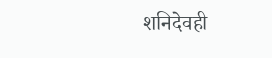शनिदेवही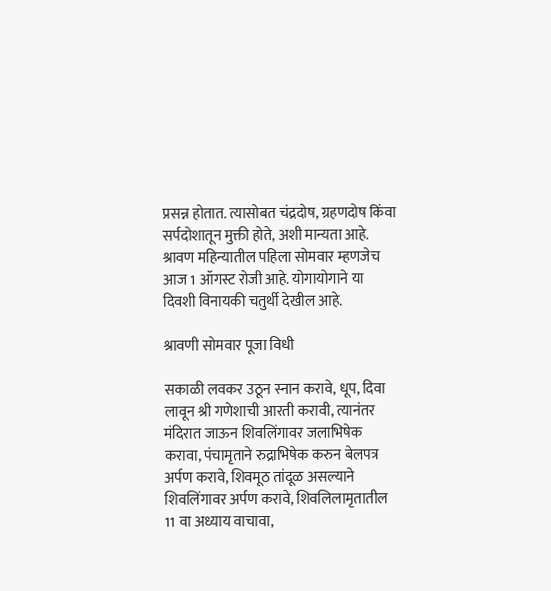प्रसन्न होतात. त्यासोबत चंद्रदोष, ग्रहणदोष किंवा सर्पदोशातून मुक्ती होते, अशी मान्यता आहे. श्रावण महिन्यातील पहिला सोमवार म्हणजेच आज 1 ऑगस्ट रोजी आहे. योगायोगाने या दिवशी विनायकी चतुर्थी देखील आहे.

श्रावणी सोमवार पूजा विधी

सकाळी लवकर उठून स्नान करावे, धूप, दिवा लावून श्री गणेशाची आरती करावी, त्यानंतर मंदिरात जाऊन शिवलिंगावर जलाभिषेक करावा, पंचामृताने रुद्राभिषेक करुन बेलपत्र अर्पण करावे, शिवमूठ तांदूळ असल्याने शिवलिंगावर अर्पण करावे, शिवलिलामृतातील 11 वा अध्याय वाचावा,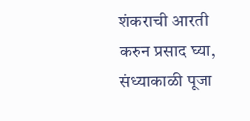शंकराची आरती करुन प्रसाद घ्या, संध्याकाळी पूजा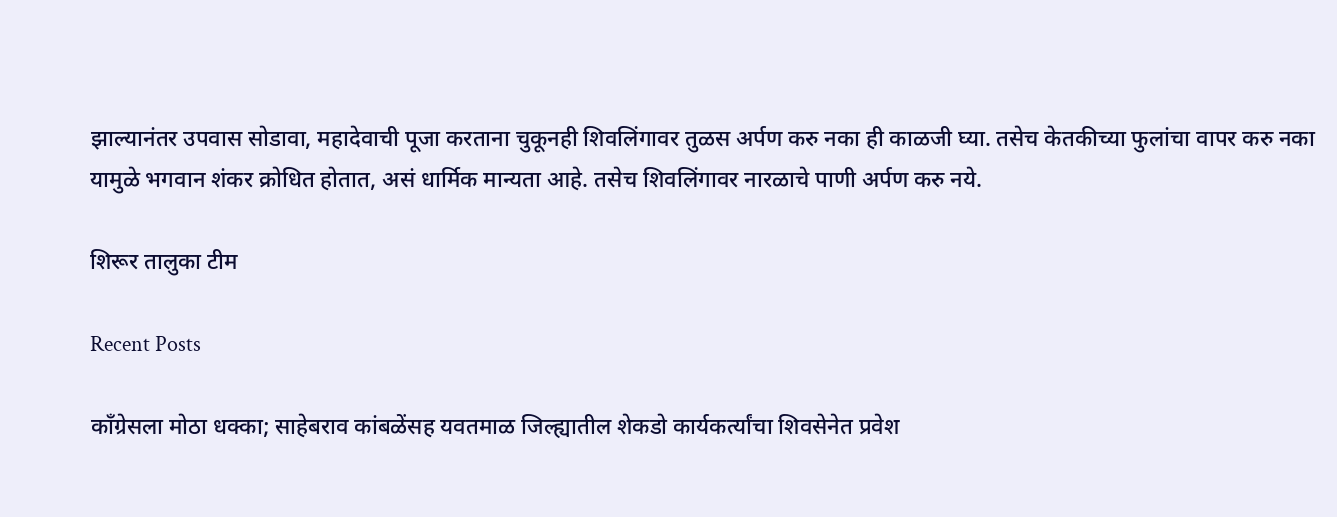झाल्यानंतर उपवास सोडावा, महादेवाची पूजा करताना चुकूनही शिवलिंगावर तुळस अर्पण करु नका ही काळजी घ्या. तसेच केतकीच्या फुलांचा वापर करु नका यामुळे भगवान शंकर क्रोधित होतात, असं धार्मिक मान्यता आहे. तसेच शिवलिंगावर नारळाचे पाणी अर्पण करु नये.

शिरूर तालुका टीम

Recent Posts

काँग्रेसला मोठा धक्का; साहेबराव कांबळेंसह यवतमाळ जिल्ह्यातील शेकडो कार्यकर्त्यांचा शिवसेनेत प्रवेश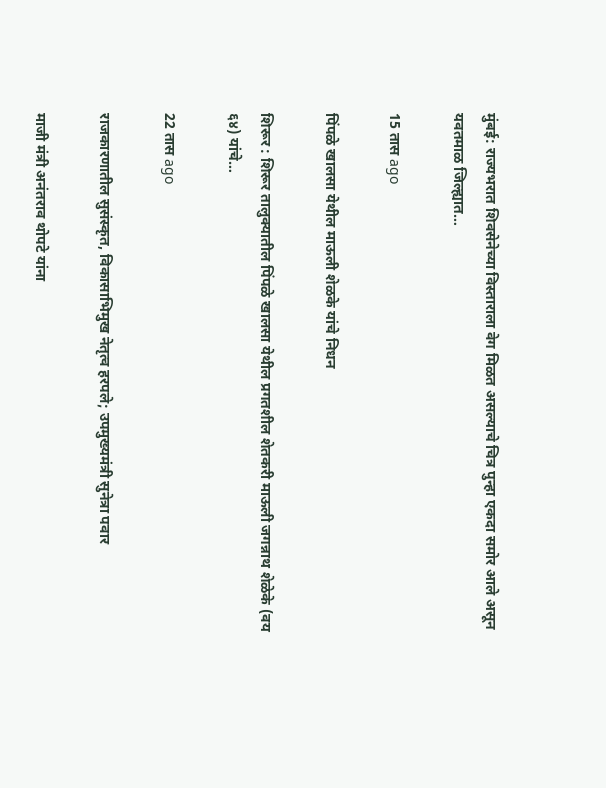मुंबई: राज्यभरात शिवसेनेच्या विस्ताराला वेग मिळत असल्याचे चित्र पुन्हा एकदा समोर आले असून यवतमाळ जिल्ह्यात…

15 तास ago

पिंपळे खालसा येथील माऊली शेळके यांचे निधन

शिरूर : शिरूर तालुक्यातील पिंपळे खालसा येथील प्रगतशील शेतकरी माऊली जगन्नाथ शेळेके (वय ६४) यांचे…

22 तास ago

राजकारणातील सुसंस्कृत, विकासाभिमुख नेतृत्व हरपले; उपमुख्यमंत्री सुनेत्रा पवार

माजी मंत्री अनंतराव थोपटे यांना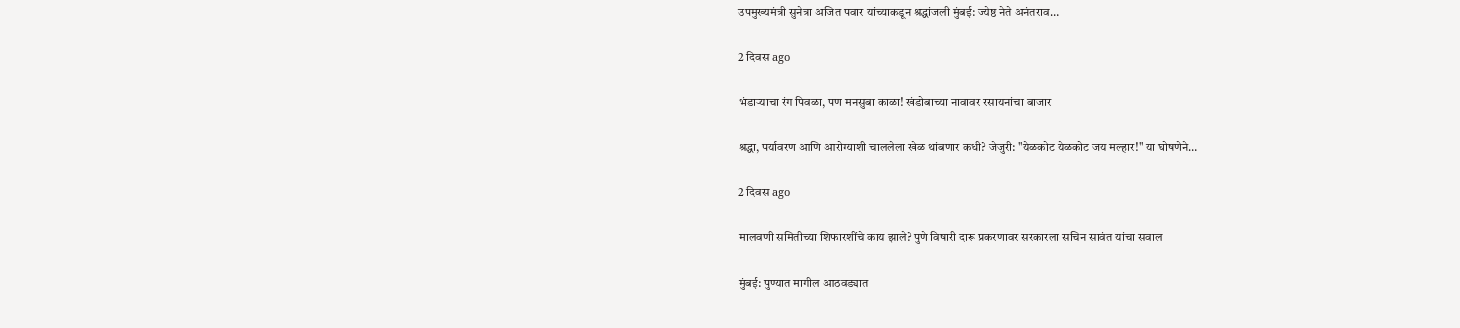उपमुख्यमंत्री सुनेत्रा अजित पवार यांच्याकडून श्रद्धांजली मुंबई: ज्येष्ठ नेते अनंतराव…

2 दिवस ago

भंडाऱ्याचा रंग पिवळा, पण मनसुबा काळा! खंडोबाच्या नावावर रसायनांचा बाजार

श्रद्धा, पर्यावरण आणि आरोग्याशी चाललेला खेळ थांबणार कधी? जेजुरी: "येळकोट येळकोट जय मल्हार!" या घोषणेने…

2 दिवस ago

मालवणी समितीच्या शिफारशींचे काय झाले? पुणे विषारी दारू प्रकरणावर सरकारला सचिन सावंत यांचा सवाल

मुंबई: पुण्यात मागील आठवड्यात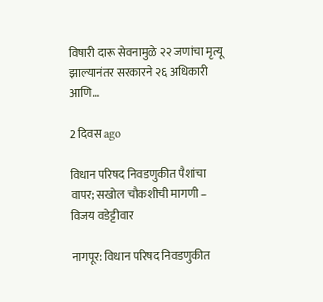विषारी दारू सेवनामुळे २२ जणांचा मृत्यू झाल्यानंतर सरकारने २६ अधिकारी आणि…

2 दिवस ago

विधान परिषद निवडणुकीत पैशांचा वापर; सखोल चौकशीची मागणी – विजय वडेट्टीवार

नागपूर: विधान परिषद निवडणुकीत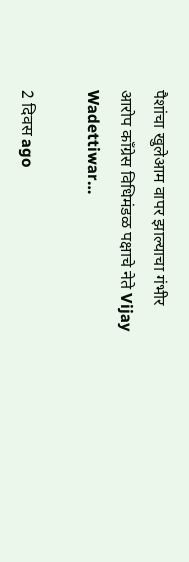पैशांचा खुलेआम वापर झाल्याचा गंभीर आरोप काँग्रेस विधिमंडळ पक्षाचे नेते Vijay Wadettiwar…

2 दिवस ago